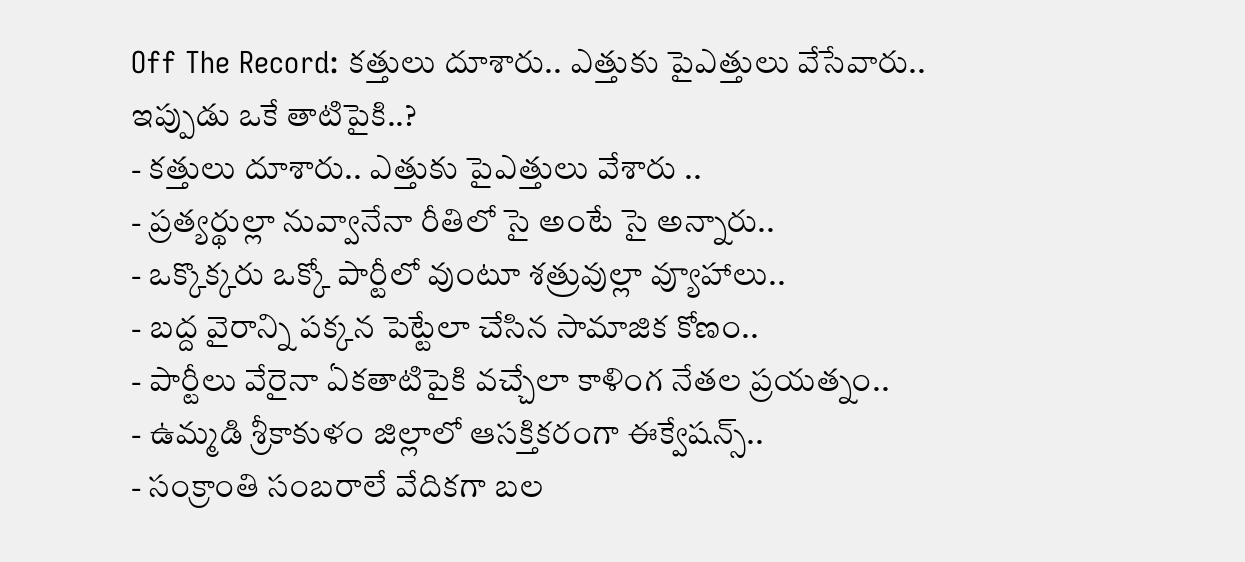Off The Record: కత్తులు దూశారు.. ఎత్తుకు పైఎత్తులు వేసేవారు.. ఇప్పుడు ఒకే తాటిపైకి..?
- కత్తులు దూశారు.. ఎత్తుకు పైఎత్తులు వేశారు ..
- ప్రత్యర్థుల్లా నువ్వానేనా రీతిలో సై అంటే సై అన్నారు..
- ఒక్కొక్కరు ఒక్కో పార్టీలో వుంటూ శత్రువుల్లా వ్యూహాలు..
- బద్ద వైరాన్ని పక్కన పెట్టేలా చేసిన సామాజిక కోణం..
- పార్టీలు వేరైనా ఏకతాటిపైకి వచ్చేలా కాళింగ నేతల ప్రయత్నం..
- ఉమ్మడి శ్రీకాకుళం జిల్లాలో ఆసక్తికరంగా ఈక్వేషన్స్..
- సంక్రాంతి సంబరాలే వేదికగా బల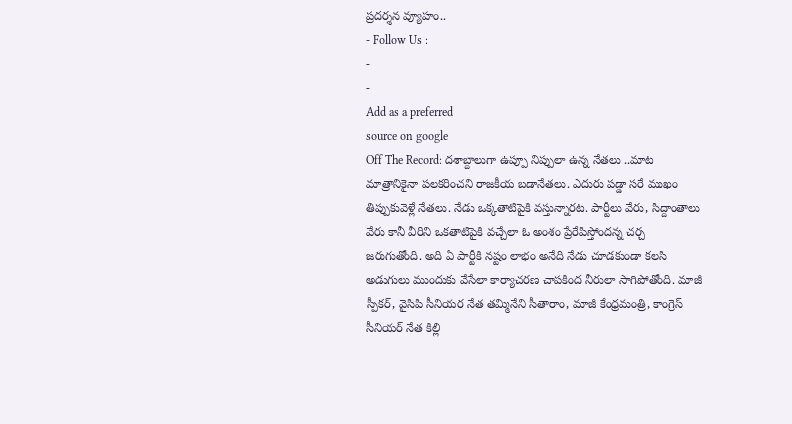ప్రదర్శన వ్యూహం..
- Follow Us :
-
-
Add as a preferred
source on google
Off The Record: దశాబ్దాలుగా ఉప్పూ నిప్పులా ఉన్న నేతలు ..మాట మాత్రానికైనా పలకరించని రాజకీయ బడానేతలు. ఎదురు పడ్డా సరే ముఖం తిప్పుకువెళ్లే నేతలు. నేడు ఒక్కతాటిపైకి వస్తున్నారట. పార్టీలు వేరు, సిద్దాంతాలు వేరు కానీ వీరిని ఒకతాటిపైకి వచ్చేలా ఓ అంశం ప్రేరేపిస్తోందన్న చర్చ జరుగుతోంది. అది ఏ పార్టీకి నష్టం లాభం అనేది నేడు చూడకుండా కలసి అడుగులు ముందుకు వేసేలా కార్యాచరణ చాపకింద నీరులా సాగిపోతోంది. మాజీ స్పీకర్, వైసిపి సీనియర నేత తమ్మినేని సీతారాం, మాజీ కేంధ్రమంత్రి, కాంగ్రెస్ సీనియర్ నేత కిల్లి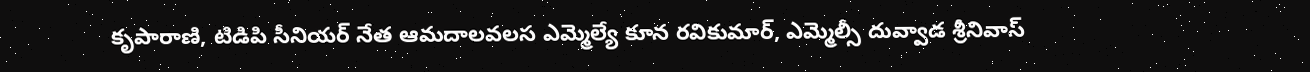కృపారాణి, టిడిపి సీనియర్ నేత ఆమదాలవలస ఎమ్మెల్యే కూన రవికుమార్, ఎమ్మెల్సీ దువ్వాడ శ్రీనివాస్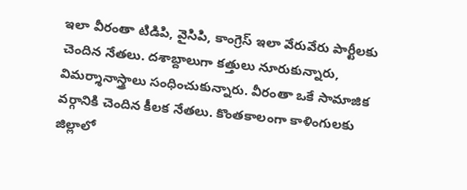ఇలా వీరంతా టిడిపి, వైసిపి, కాంగ్రెస్ ఇలా వేరువేరు పార్టీలకు చెందిన నేతలు. దశాబ్దాలుగా కత్తులు నూరుకున్నారు, విమర్శానాస్త్రాలు సంధించుకున్నారు. వీరంతా ఒకే సామాజిక వర్గానికి చెందిన కీలక నేతలు. కొంతకాలంగా కాళింగులకు జిల్లాలో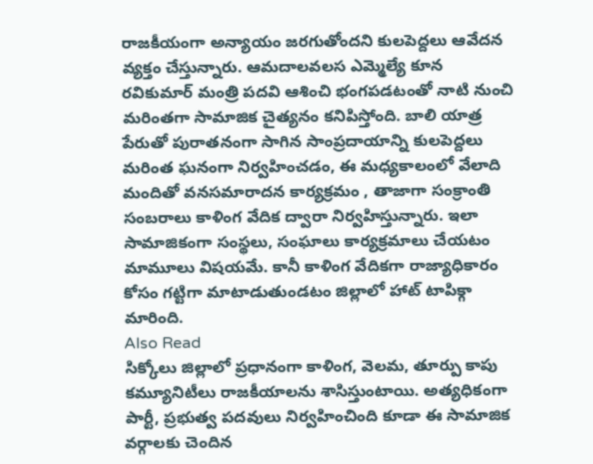రాజకీయంగా అన్యాయం జరగుతోందని కులపెద్దలు ఆవేదన వ్యక్తం చేస్తున్నారు. ఆమదాలవలస ఎమ్మెల్యే కూన రవికుమార్ మంత్రి పదవి ఆశించి భంగపడటంతో నాటి నుంచి మరింతగా సామాజిక చైత్యనం కనిపిస్తోంది. బాలి యాత్ర పేరుతో పురాతనంగా సాగిన సాంప్రదాయాన్ని కులపెద్దలు మరింత ఘనంగా నిర్వహించడం, ఈ మధ్యకాలంలో వేలాది మందితో వనసమారాదన కార్యక్రమం , తాజాగా సంక్రాంతి సంబరాలు కాళింగ వేదిక ద్వారా నిర్వహిస్తున్నారు. ఇలా సామాజికంగా సంస్థలు, సంఘాలు కార్యక్రమాలు చేయటం మామూలు విషయమే. కానీ కాళింగ వేదికగా రాజ్యాధికారం కోసం గట్టిగా మాటాడుతుండటం జిల్లాలో హాట్ టాపిక్గా మారింది.
Also Read
సిక్కోలు జిల్లాలో ప్రధానంగా కాళింగ, వెలమ, తూర్పు కాపు కమ్యూనిటీలు రాజకీయాలను శాసిస్తుంటాయి. అత్యధికంగా పార్టీ, ప్రభుత్వ పదవులు నిర్వహించింది కూడా ఈ సామాజిక వర్గాలకు చెందిన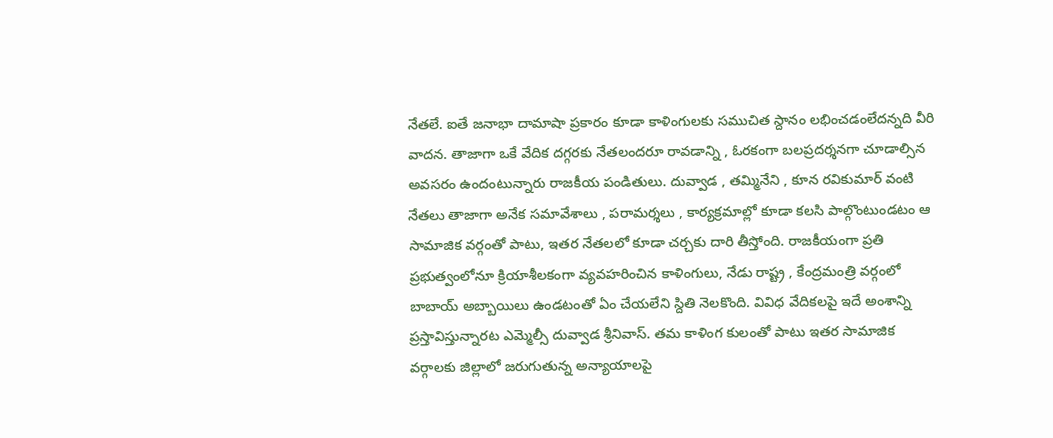నేతలే. ఐతే జనాభా దామాషా ప్రకారం కూడా కాళింగులకు సముచిత స్దానం లభించడంలేదన్నది వీరి వాదన. తాజాగా ఒకే వేదిక దగ్గరకు నేతలందరూ రావడాన్ని , ఓరకంగా బలప్రదర్శనగా చూడాల్సిన అవసరం ఉందంటున్నారు రాజకీయ పండితులు. దువ్వాడ , తమ్మినేని , కూన రవికుమార్ వంటి నేతలు తాజాగా అనేక సమావేశాలు , పరామర్శలు , కార్యక్రమాల్లో కూడా కలసి పాల్గొంటుండటం ఆ సామాజిక వర్గంతో పాటు, ఇతర నేతలలో కూడా చర్చకు దారి తీస్తోంది. రాజకీయంగా ప్రతి ప్రభుత్వంలోనూ క్రియాశీలకంగా వ్యవహరించిన కాళింగులు, నేడు రాష్ట్ర , కేంద్రమంత్రి వర్గంలో బాబాయ్ అబ్బాయిలు ఉండటంతో ఏం చేయలేని స్దితి నెలకొంది. వివిధ వేదికలపై ఇదే అంశాన్ని ప్రస్తావిస్తున్నారట ఎమ్మెల్సీ దువ్వాడ శ్రీనివాస్. తమ కాళింగ కులంతో పాటు ఇతర సామాజిక వర్గాలకు జిల్లాలో జరుగుతున్న అన్యాయాలపై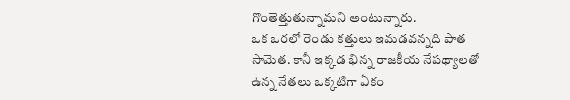గొంతెత్తుతున్నామని అంటున్నారు.
ఒక ఒరలో రెండు కత్తులు ఇమడవన్నది పాత సామెత. కానీ ఇక్కడ భిన్న రాజకీయ నేపథ్యాలతో ఉన్న నేతలు ఒక్కటిగా ఏకం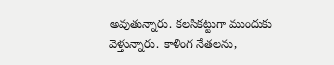అవుతున్నారు. కలసికట్టుగా ముందుకు వెళ్తున్నారు. కాళింగ నేతలను,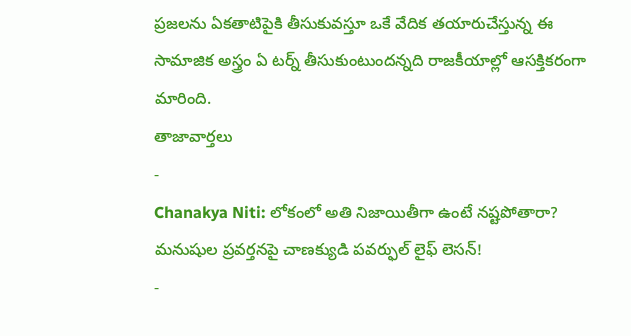ప్రజలను ఏకతాటిపైకి తీసుకువస్తూ ఒకే వేదిక తయారుచేస్తున్న ఈ సామాజిక అస్త్రం ఏ టర్న్ తీసుకుంటుందన్నది రాజకీయాల్లో ఆసక్తికరంగా మారింది.
తాజావార్తలు
-
Chanakya Niti: లోకంలో అతి నిజాయితీగా ఉంటే నష్టపోతారా? మనుషుల ప్రవర్తనపై చాణక్యుడి పవర్ఫుల్ లైఫ్ లెసన్!
-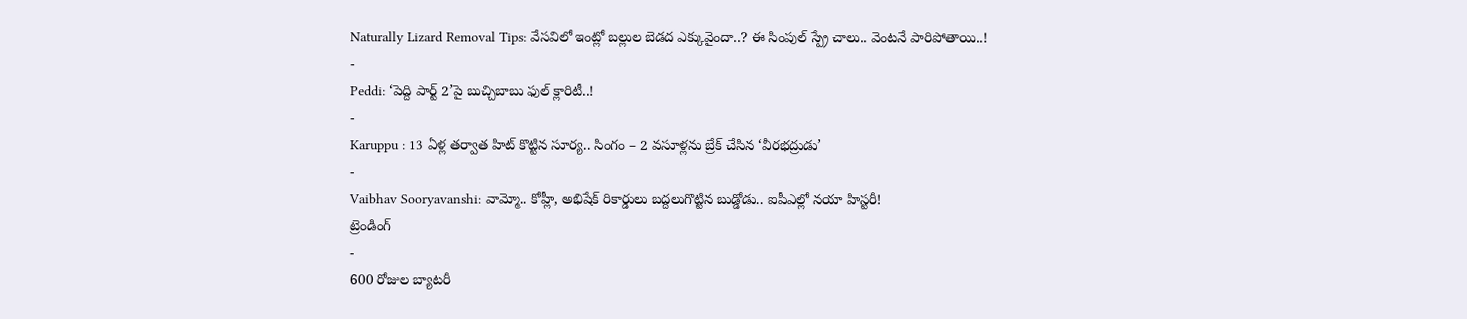Naturally Lizard Removal Tips: వేసవిలో ఇంట్లో బల్లుల బెడద ఎక్కువైందా..? ఈ సింపుల్ స్ప్రే చాలు.. వెంటనే పారిపోతాయి..!
-
Peddi: ‘పెద్ది పార్ట్ 2’పై బుచ్చిబాబు ఫుల్ క్లారిటీ..!
-
Karuppu : 13 ఏళ్ల తర్వాత హిట్ కొట్టిన సూర్య.. సింగం – 2 వసూళ్లను బ్రేక్ చేసిన ‘వీరభద్రుడు’
-
Vaibhav Sooryavanshi: వామ్మో.. కోహ్లీ, అభిషేక్ రికార్డులు బద్దలుగొట్టిన బుడ్డోడు.. ఐపీఎల్లో నయా హిస్టరీ!
ట్రెండింగ్
-
600 రోజుల బ్యాటరీ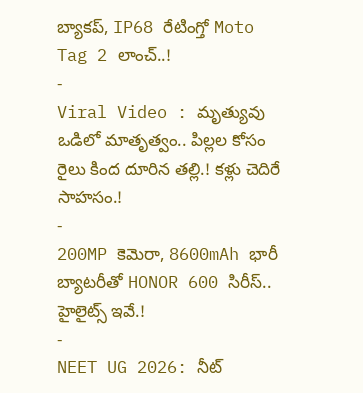బ్యాకప్, IP68 రేటింగ్తో Moto Tag 2 లాంచ్..!
-
Viral Video : మృత్యువు ఒడిలో మాతృత్వం.. పిల్లల కోసం రైలు కింద దూరిన తల్లి.! కళ్లు చెదిరే సాహసం.!
-
200MP కెమెరా, 8600mAh భారీ బ్యాటరీతో HONOR 600 సిరీస్.. హైలైట్స్ ఇవే.!
-
NEET UG 2026: నీట్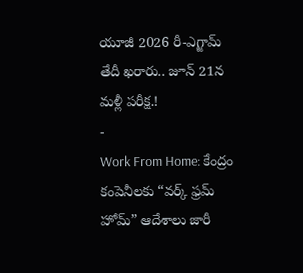యూజీ 2026 రీ-ఎగ్జామ్ తేదీ ఖరారు.. జూన్ 21న మళ్లీ పరీక్ష.!
-
Work From Home: కేంద్రం కంపెనీలకు “వర్క్ ఫ్రమ్ హోమ్” ఆదేశాలు జారీ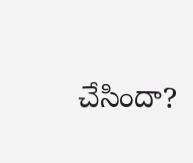చేసిందా?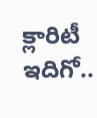క్లారిటీ ఇదిగో..